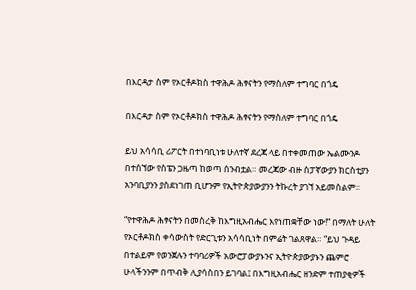በእርዳታ ስም የኦርቶዶክስ ተዋሕዶ ሕፃናትን የማስለም ተግባር በጎዴ

በእርዳታ ስም የኦርቶዶክስ ተዋሕዶ ሕፃናትን የማስለም ተግባር በጎዴ

ይህ አሳሳቢ ሪፖርት በተነባቢነቱ ሁለተኛ ደረጃ ላይ በተቀመጠው ኤልሙንዶ በተሰኘው የስፔን ጋዜጣ ከወጣ ሰንብቷል። መረጃው ብዙ ስፓኛውያን ክርስቲያን አንባቢያንን ያስደነገጠ ቢሆንም የኢትዮጵያውያንን ትኩረት ያገኘ አይመስልም፡፡

“የተዋሕዶ ሕፃናትን በመስረቅ ከእግዚአብሔር እየነጠቋቸው ነው!” በማለት ሁለት የኦርቶዶክስ ቀሳውስት የድርጊቱን አሳሳቢነት በምሬት ገልጸዋል። “ይህ ጉዳይ በተልይም የወንጀሉን ተባባሪዎች አውሮፓውያኑንና ኢትዮጵያውያኑን ጨምሮ ሁላችንንም በጥብቅ ሊያሳስበን ይገባል፤ በእግዚአብሔር ዘንድም ተጠያቂዎች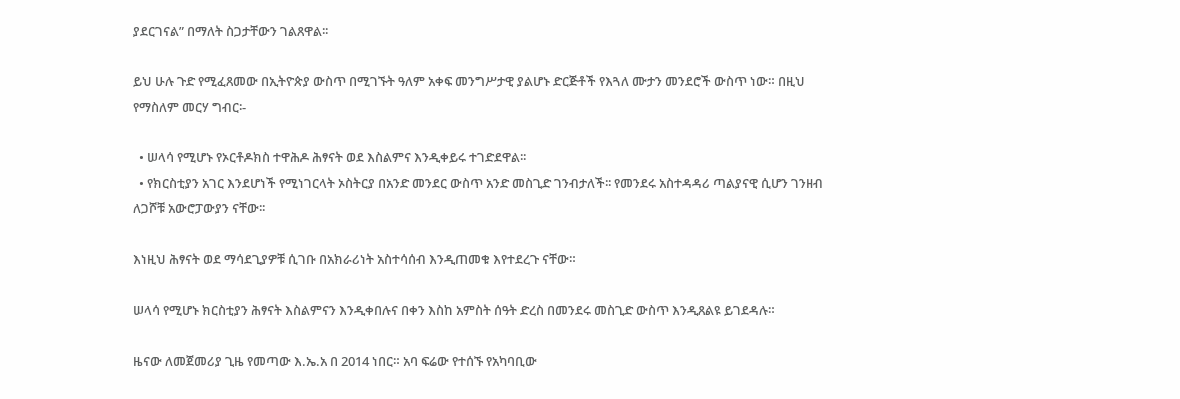ያደርገናል” በማለት ስጋታቸውን ገልጸዋል፡፡

ይህ ሁሉ ጉድ የሚፈጸመው በኢትዮጵያ ውስጥ በሚገኙት ዓለም አቀፍ መንግሥታዊ ያልሆኑ ድርጅቶች የእጓለ ሙታን መንደሮች ውስጥ ነው። በዚህ የማስለም መርሃ ግብር፡-

  • ሠላሳ የሚሆኑ የኦርቶዶክስ ተዋሕዶ ሕፃናት ወደ እስልምና እንዲቀይሩ ተገድደዋል፡፡
  • የክርስቲያን አገር እንደሆነች የሚነገርላት ኦስትርያ በአንድ መንደር ውስጥ አንድ መስጊድ ገንብታለች፡፡ የመንደሩ አስተዳዳሪ ጣልያናዊ ሲሆን ገንዘብ ለጋሾቹ አውሮፓውያን ናቸው፡፡

እነዚህ ሕፃናት ወደ ማሳደጊያዎቹ ሲገቡ በአክራሪነት አስተሳሰብ እንዲጠመቁ እየተደረጉ ናቸው።

ሠላሳ የሚሆኑ ክርስቲያን ሕፃናት እስልምናን እንዲቀበሉና በቀን እስከ አምስት ሰዓት ድረስ በመንደሩ መስጊድ ውስጥ እንዲጸልዩ ይገደዳሉ።

ዜናው ለመጀመሪያ ጊዜ የመጣው እ.ኤ.አ በ 2014 ነበር። አባ ፍሬው የተሰኙ የአካባቢው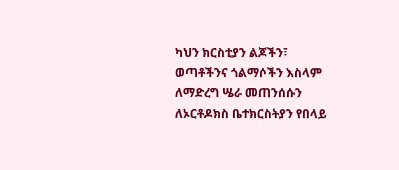ካህን ክርስቲያን ልጆችን፣ ወጣቶችንና ጎልማሶችን እስላም ለማድረግ ሤራ መጠንሰሱን ለኦርቶዶክስ ቤተክርስትያን የበላይ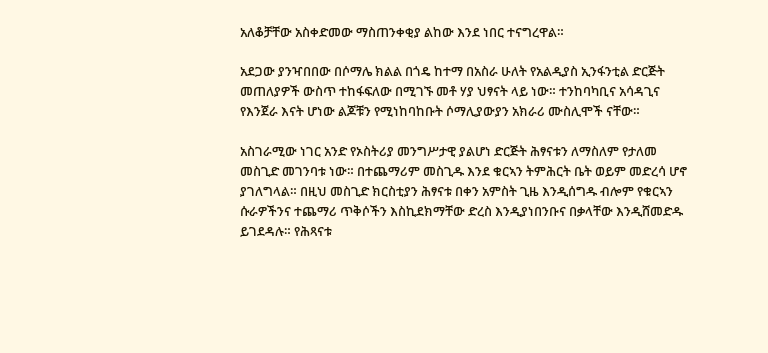አለቆቻቸው አስቀድመው ማስጠንቀቂያ ልከው እንደ ነበር ተናግረዋል።

አደጋው ያንዣበበው በሶማሌ ክልል በጎዴ ከተማ በአስራ ሁለት የአልዲያስ ኢንፋንቲል ድርጅት መጠለያዎች ውስጥ ተከፋፍለው በሚገኙ መቶ ሃያ ህፃናት ላይ ነው። ተንከባካቢና አሳዳጊና የእንጀራ እናት ሆነው ልጆቹን የሚነከባከቡት ሶማሊያውያን አክራሪ ሙስሊሞች ናቸው።

አስገራሚው ነገር አንድ የኦስትሪያ መንግሥታዊ ያልሆነ ድርጅት ሕፃናቱን ለማስለም የታለመ መስጊድ መገንባቱ ነው። በተጨማሪም መስጊዱ እንደ ቁርኣን ትምሕርት ቤት ወይም መድረሳ ሆኖ ያገለግላል። በዚህ መስጊድ ክርስቲያን ሕፃናቱ በቀን አምስት ጊዜ እንዲሰግዱ ብሎም የቁርኣን ሱራዎችንና ተጨማሪ ጥቅሶችን እስኪደክማቸው ድረስ እንዲያነበንቡና በቃላቸው እንዲሸመድዱ ይገደዳሉ። የሕጻናቱ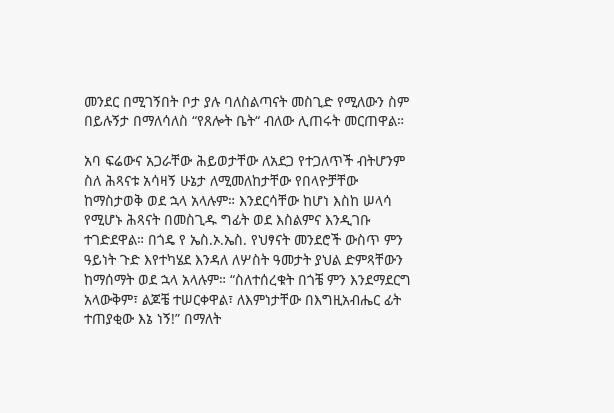መንደር በሚገኝበት ቦታ ያሉ ባለስልጣናት መስጊድ የሚለውን ስም በይሉኝታ በማለሳለስ “የጸሎት ቤት“ ብለው ሊጠሩት መርጠዋል።

አባ ፍሬውና አጋራቸው ሕይወታቸው ለአደጋ የተጋለጥች ብትሆንም ስለ ሕጻናቱ አሳዛኝ ሁኔታ ለሚመለከታቸው የበላዮቻቸው ከማስታወቅ ወደ ኋላ አላሉም። እንደርሳቸው ከሆነ እስከ ሠላሳ የሚሆኑ ሕጻናት በመስጊዱ ግፊት ወደ እስልምና እንዲገቡ ተገድደዋል። በጎዴ የ ኤስ.ኦ.ኤስ. የህፃናት መንደሮች ውስጥ ምን ዓይነት ጉድ እየተካሄደ እንዳለ ለሦስት ዓመታት ያህል ድምጻቸውን ከማሰማት ወደ ኋላ አላሉም። “ስለተሰረቁት በጎቼ ምን እንደማደርግ አላውቅም፣ ልጆቼ ተሠርቀዋል፣ ለእምነታቸው በእግዚአብሔር ፊት ተጠያቂው እኔ ነኝ!” በማለት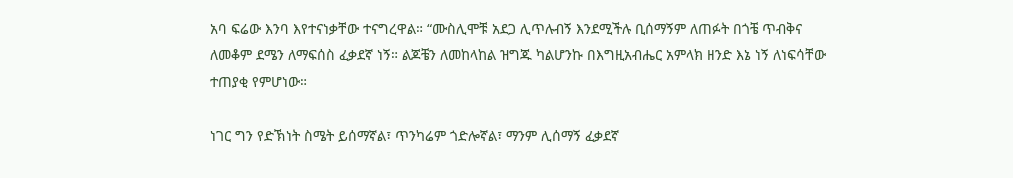አባ ፍሬው እንባ እየተናነቃቸው ተናግረዋል። “ሙስሊሞቹ አደጋ ሊጥሉብኝ እንደሚችሉ ቢሰማኝም ለጠፉት በጎቼ ጥብቅና ለመቆም ደሜን ለማፍሰስ ፈቃደኛ ነኝ። ልጆቼን ለመከላከል ዝግጁ ካልሆንኩ በእግዚአብሔር አምላክ ዘንድ እኔ ነኝ ለነፍሳቸው ተጠያቂ የምሆነው።

ነገር ግን የድኽነት ስሜት ይሰማኛል፣ ጥንካሬም ጎድሎኛል፣ ማንም ሊሰማኝ ፈቃደኛ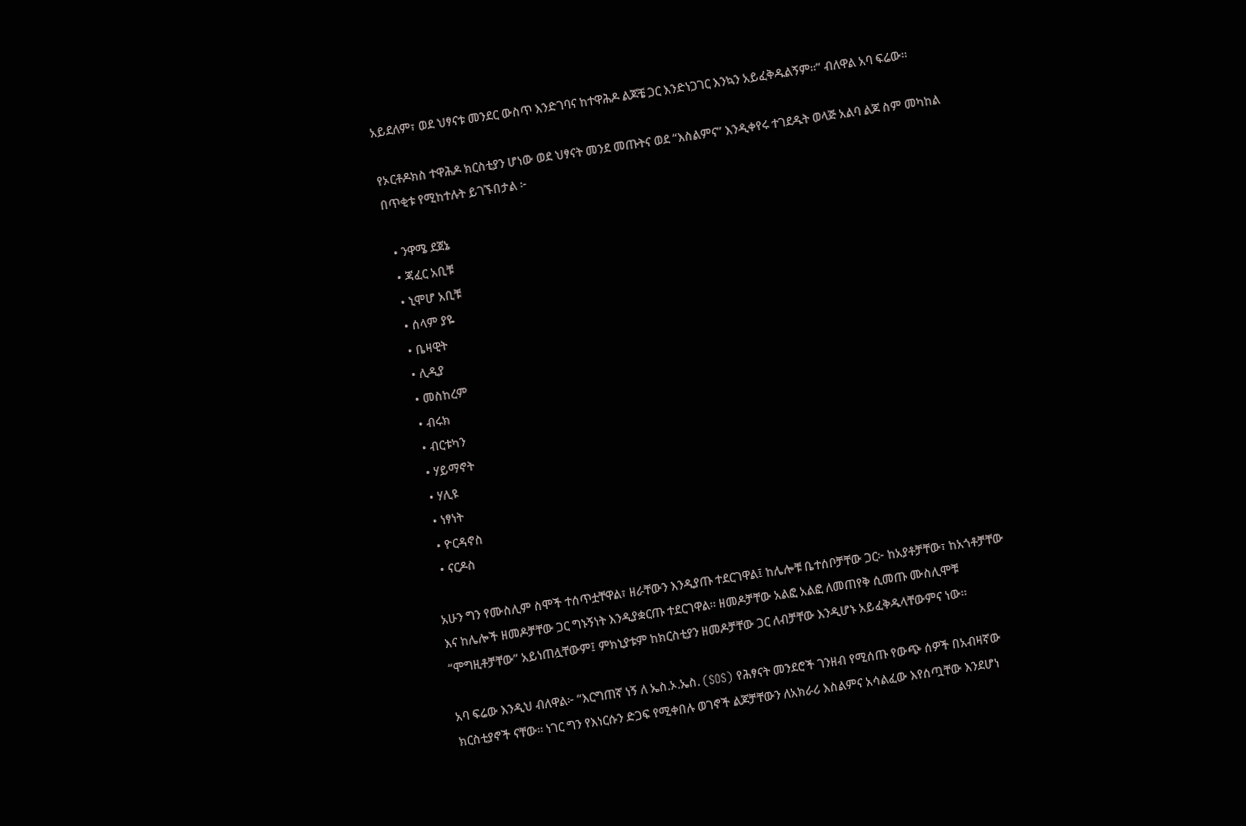አይደለም፣ ወደ ህፃናቱ መንደር ውስጥ እንድገባና ከተዋሕዶ ልጆቼ ጋር እንድነጋገር እንኳን አይፈቅዱልኝም።” ብለዋል አባ ፍሬው።

የኦርቶዶክስ ተዋሕዶ ክርስቲያን ሆነው ወደ ህፃናት መንደ መጡትና ወደ “እስልምና” እንዲቀየሩ ተገደዱት ወላጅ አልባ ልጆ ስም መካከል በጥቂቱ የሚከተሉት ይገኙበታል ፦

  • ንዋሜ ደጀኔ
  • ጃፈር አቢቹ
  • ኒሞሆ አቢቹ
  • ሰላም ያዬ
  • ቤዛዊት
  • ሊዲያ
  • መስከረም
  • ብሩክ
  • ብርቱካን
  • ሃይማኖት
  • ሃሊዩ
  • ነፃነት
  • ዮርዳኖስ
  • ናርዶስ

አሁን ግን የሙስሊም ስሞች ተሰጥቷቸዋል፣ ዘራቸውን እንዲያጡ ተደርገዋል፤ ከሌሎቹ ቤተሰቦቻቸው ጋር፦ ከአያቶቻቸው፣ ከአጎቶቻቸው እና ከሌሎች ዘመዶቻቸው ጋር ግኑኝነት እንዲያቋርጡ ተደርገዋል። ዘመዶቻቸው አልፎ አልፎ ለመጠየቅ ሲመጡ ሙስሊሞቹ “ሞግዚቶቻቸው” አይነጠሏቸውም፤ ምክኒያቱም ከክርስቲያን ዘመዶቻቸው ጋር ለብቻቸው እንዲሆኑ አይፈቅዱላቸውምና ነው።

አባ ፍሬው እንዲህ ብለዋል፦ “እርግጠኛ ነኝ ለ ኤስ.ኦ.ኤስ. (SOS) የሕፃናት መንደሮች ገንዘብ የሚሰጡ የውጭ ሰዎች በአብዛኛው ክርስቲያኖች ናቸው። ነገር ግን የእነርሱን ድጋፍ የሚቀበሉ ወገኖች ልጆቻቸውን ለአክራሪ እስልምና አሳልፈው እየሰጧቸው እንደሆነ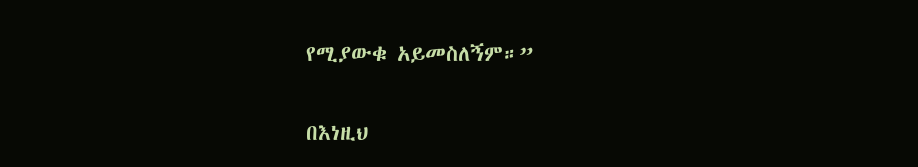የሚያውቁ አይመስለኝም።”

በእነዚህ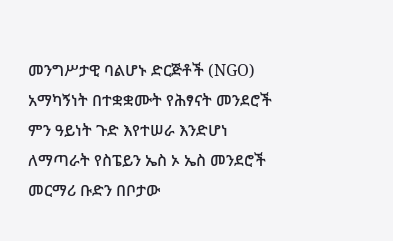መንግሥታዊ ባልሆኑ ድርጅቶች (NGO) አማካኝነት በተቋቋሙት የሕፃናት መንደሮች ምን ዓይነት ጉድ እየተሠራ እንድሆነ ለማጣራት የስፔይን ኤስ ኦ ኤስ መንደሮች መርማሪ ቡድን በቦታው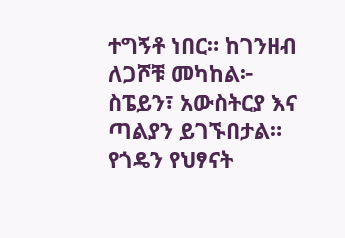ተግኝቶ ነበር። ከገንዘብ ለጋሾቹ መካከል፦ ስፔይን፣ አውስትርያ እና ጣልያን ይገኙበታል። የጎዴን የህፃናት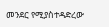መንደር የሚያስተዳድረው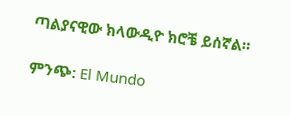ጣልያናዊው ክላውዲዮ ክሮቼ ይሰኛል።

ምንጭ: El Mundo